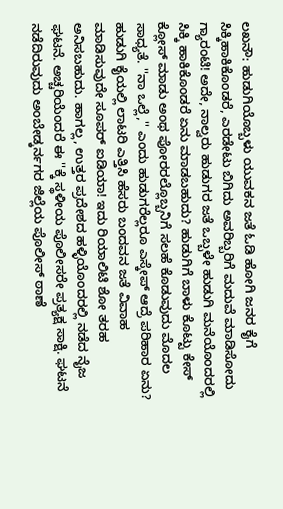ಲಖನೌ: ಹುಡುಗಿಯೊಬ್ಬಳು ಯುವಕನ ಜತೆ ಓಡಿ ಹೋಗಿ ಜನರ ಕೈಗೆ ಸಿಕ್ಕಿಹಾಕಿಕೊಂಡರೆ, ಎರಡೇಟು ಬಿಗಿದು ಅವರಿಬ್ಬರಿಗೆ ಮದುವೆ ಮಾಡಿಸೋದು ಗ್ಯಾರಂಟಿ! ಅದೇ, ನಾಲ್ವರು ಹುಡುಗರ ಜತೆ ಒಬ್ಬಳೇ ಹುಡುಗಿ ಮನೆಯೊಂದರಲ್ಲಿ ಸಿಕ್ಕಿ ಹಾಕಿಕೊಂಡರೆ ಏನು ಮಾಡಬಹುದು? ಹುಡುಗಿಗೆ ಬಾಳು ಕೊಟ್ಟು ಕೇಸ್ ಕ್ಲೋಸ್ ಮಾಡು ಅಂಥ ಪೋರರಲ್ಲೊಬ್ಬನಿಗೆ ಸಲಹೆ ಕೊಡುವುದು ಮೊದಲ ಸಾಧ್ಯತೆ. ''ನಾ ಒಲ್ಲೆ,'' ಎಂದು ಹುಡುಗರೆಲ್ಲರೂ ಎಸ್ಕೇಪ್ ಆದ್ರೆ ಪರಿಹಾರ ಏನು? ಹುಡುಗಿ ಕೈಯಲ್ಲಿ ಲಾಟರಿ ಎತ್ತಿಸಿ ಹೆಸರು ಬಂದವನ ಜತೆ ವಿವಾಹ ಮಾಡಿಸುವುದೇ ಸೂಪರ್ ಐಡಿಯಾ! ಇದು ರಿಯಾಲಿಟಿ ಶೋ ತರಹ ಅನಿಸಬಹುದು. ಹಾಗಲ್ಲ, ಉತ್ತರ ಪ್ರದೇಶದ ಹಳ್ಳಿಯೊಂದರಲ್ಲಿ ನಡೆದ ನೈಜ ಘಟನೆ. ಅಚ್ಚರಿಯೆಂದರೆ ಈ ''ಕ್ಕೆ ಸ್ಥಳೀಯ ಪೊಲೀಸರೇ ಪ್ರತ್ಯಕ್ಷ ಸಾಕ್ಷಿ. ಘಟನೆ ನಡೆದಿರುವುದು ಅಂಬೇಡ್ಕರ್ನಗರ ಜಿಲ್ಲೆಯ ಪೊಲೀಸ್ ಠಾಣೆ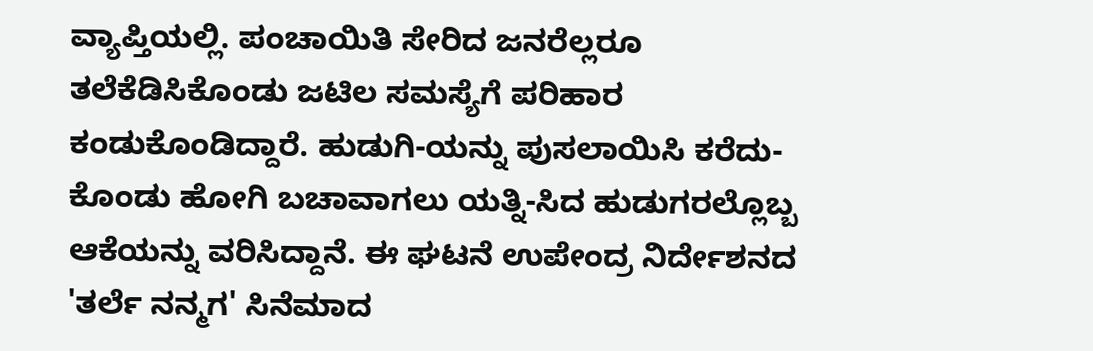ವ್ಯಾಪ್ತಿಯಲ್ಲಿ. ಪಂಚಾಯಿತಿ ಸೇರಿದ ಜನರೆಲ್ಲರೂ ತಲೆಕೆಡಿಸಿಕೊಂಡು ಜಟಿಲ ಸಮಸ್ಯೆಗೆ ಪರಿಹಾರ ಕಂಡುಕೊಂಡಿದ್ದಾರೆ. ಹುಡುಗಿ-ಯನ್ನು ಪುಸಲಾಯಿಸಿ ಕರೆದು-ಕೊಂಡು ಹೋಗಿ ಬಚಾವಾಗಲು ಯತ್ನಿ-ಸಿದ ಹುಡುಗರಲ್ಲೊಬ್ಬ ಆಕೆಯನ್ನು ವರಿಸಿದ್ದಾನೆ. ಈ ಘಟನೆ ಉಪೇಂದ್ರ ನಿರ್ದೇಶನದ 'ತರ್ಲೆ ನನ್ಮಗ' ಸಿನೆಮಾದ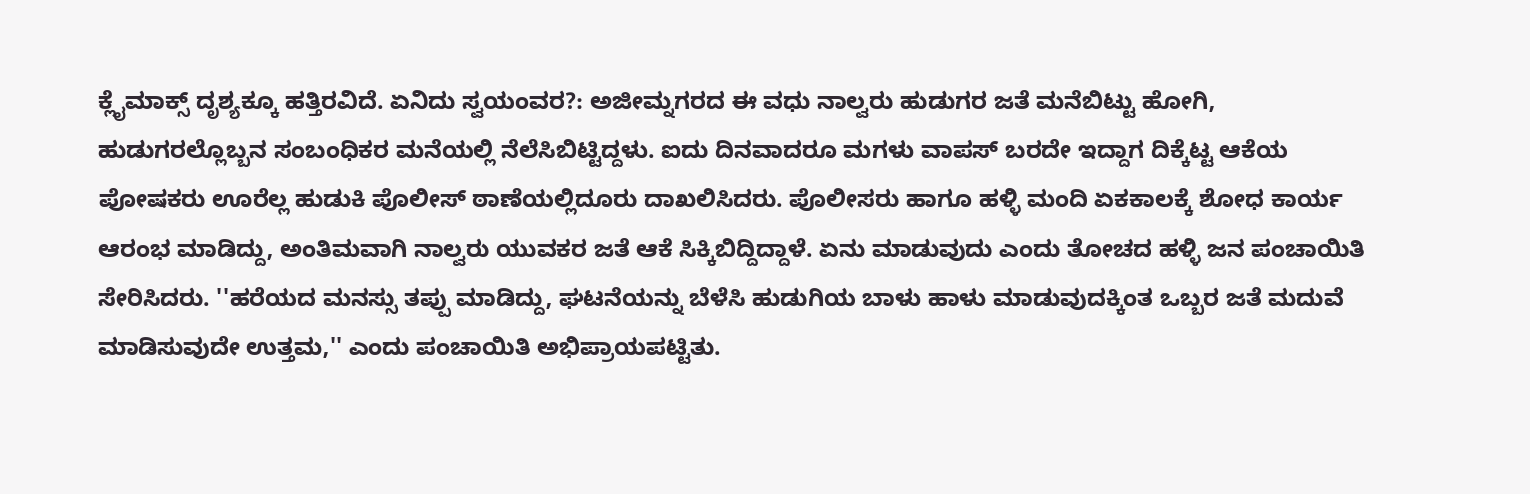ಕ್ಲೈಮಾಕ್ಸ್ ದೃಶ್ಯಕ್ಕೂ ಹತ್ತಿರವಿದೆ. ಏನಿದು ಸ್ವಯಂವರ?: ಅಜೀಮ್ನಗರದ ಈ ವಧು ನಾಲ್ವರು ಹುಡುಗರ ಜತೆ ಮನೆಬಿಟ್ಟು ಹೋಗಿ, ಹುಡುಗರಲ್ಲೊಬ್ಬನ ಸಂಬಂಧಿಕರ ಮನೆಯಲ್ಲಿ ನೆಲೆಸಿಬಿಟ್ಟಿದ್ದಳು. ಐದು ದಿನವಾದರೂ ಮಗಳು ವಾಪಸ್ ಬರದೇ ಇದ್ದಾಗ ದಿಕ್ಕೆಟ್ಟ ಆಕೆಯ ಪೋಷಕರು ಊರೆಲ್ಲ ಹುಡುಕಿ ಪೊಲೀಸ್ ಠಾಣೆಯಲ್ಲಿದೂರು ದಾಖಲಿಸಿದರು. ಪೊಲೀಸರು ಹಾಗೂ ಹಳ್ಳಿ ಮಂದಿ ಏಕಕಾಲಕ್ಕೆ ಶೋಧ ಕಾರ್ಯ ಆರಂಭ ಮಾಡಿದ್ದು, ಅಂತಿಮವಾಗಿ ನಾಲ್ವರು ಯುವಕರ ಜತೆ ಆಕೆ ಸಿಕ್ಕಿಬಿದ್ದಿದ್ದಾಳೆ. ಏನು ಮಾಡುವುದು ಎಂದು ತೋಚದ ಹಳ್ಳಿ ಜನ ಪಂಚಾಯಿತಿ ಸೇರಿಸಿದರು. ''ಹರೆಯದ ಮನಸ್ಸು ತಪ್ಪು ಮಾಡಿದ್ದು, ಘಟನೆಯನ್ನು ಬೆಳೆಸಿ ಹುಡುಗಿಯ ಬಾಳು ಹಾಳು ಮಾಡುವುದಕ್ಕಿಂತ ಒಬ್ಬರ ಜತೆ ಮದುವೆ ಮಾಡಿಸುವುದೇ ಉತ್ತಮ,'' ಎಂದು ಪಂಚಾಯಿತಿ ಅಭಿಪ್ರಾಯಪಟ್ಟಿತು.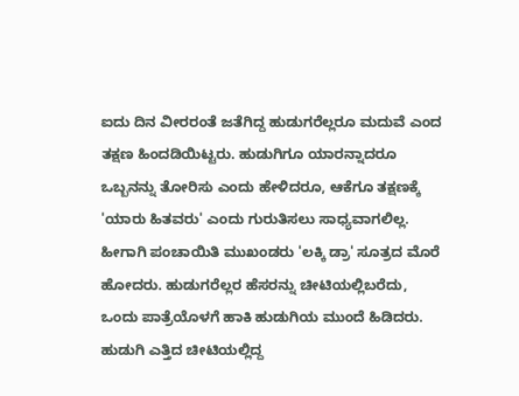ಐದು ದಿನ ವೀರರಂತೆ ಜತೆಗಿದ್ದ ಹುಡುಗರೆಲ್ಲರೂ ಮದುವೆ ಎಂದ ತಕ್ಷಣ ಹಿಂದಡಿಯಿಟ್ಟರು. ಹುಡುಗಿಗೂ ಯಾರನ್ನಾದರೂ ಒಬ್ಬನನ್ನು ತೋರಿಸು ಎಂದು ಹೇಳಿದರೂ, ಆಕೆಗೂ ತಕ್ಷಣಕ್ಕೆ 'ಯಾರು ಹಿತವರು' ಎಂದು ಗುರುತಿಸಲು ಸಾಧ್ಯವಾಗಲಿಲ್ಲ. ಹೀಗಾಗಿ ಪಂಚಾಯಿತಿ ಮುಖಂಡರು 'ಲಕ್ಕಿ ಡ್ರಾ' ಸೂತ್ರದ ಮೊರೆ ಹೋದರು. ಹುಡುಗರೆಲ್ಲರ ಹೆಸರನ್ನು ಚೀಟಿಯಲ್ಲಿಬರೆದು, ಒಂದು ಪಾತ್ರೆಯೊಳಗೆ ಹಾಕಿ ಹುಡುಗಿಯ ಮುಂದೆ ಹಿಡಿದರು. ಹುಡುಗಿ ಎತ್ತಿದ ಚೀಟಿಯಲ್ಲಿದ್ದ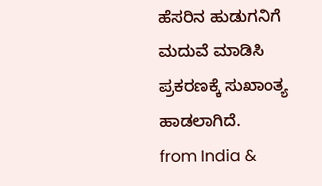ಹೆಸರಿನ ಹುಡುಗನಿಗೆ ಮದುವೆ ಮಾಡಿಸಿ ಪ್ರಕರಣಕ್ಕೆ ಸುಖಾಂತ್ಯ ಹಾಡಲಾಗಿದೆ.
from India &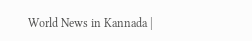World News in Kannada |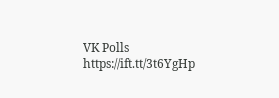VK Polls https://ift.tt/3t6YgHp